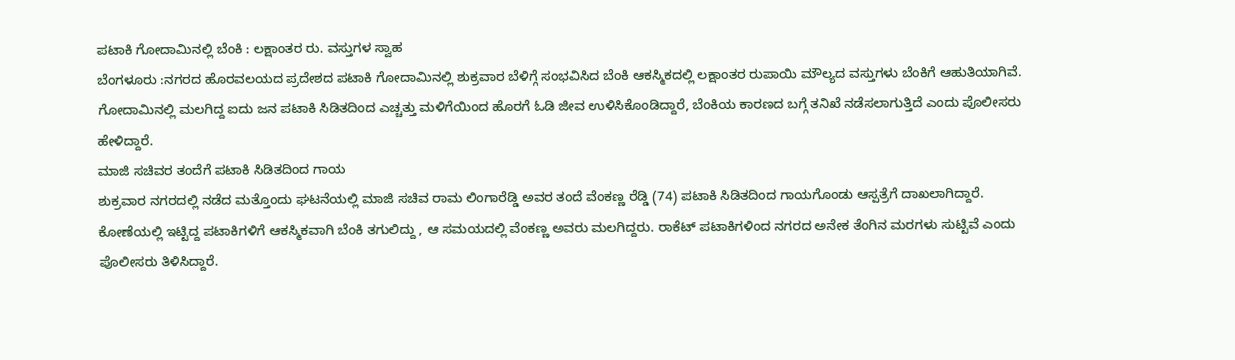ಪಟಾಕಿ ಗೋದಾಮಿನಲ್ಲಿ ಬೆಂಕಿ : ಲಕ್ಷಾಂತರ ರು. ವಸ್ತುಗಳ ಸ್ವಾಹ
ಬೆಂಗಳೂರು :ನಗರದ ಹೊರವಲಯದ ಪ್ರದೇಶದ ಪಟಾಕಿ ಗೋದಾಮಿನಲ್ಲಿ ಶುಕ್ರವಾರ ಬೆಳಿಗ್ಗೆ ಸಂಭವಿಸಿದ ಬೆಂಕಿ ಆಕಸ್ಮಿಕದಲ್ಲಿ ಲಕ್ಷಾಂತರ ರುಪಾಯಿ ಮೌಲ್ಯದ ವಸ್ತುಗಳು ಬೆಂಕಿಗೆ ಆಹುತಿಯಾಗಿವೆ.
ಗೋದಾಮಿನಲ್ಲಿ ಮಲಗಿದ್ದ ಐದು ಜನ ಪಟಾಕಿ ಸಿಡಿತದಿಂದ ಎಚ್ಚತ್ತು ಮಳಿಗೆಯಿಂದ ಹೊರಗೆ ಓಡಿ ಜೀವ ಉಳಿಸಿಕೊಂಡಿದ್ದಾರೆ, ಬೆಂಕಿಯ ಕಾರಣದ ಬಗ್ಗೆ ತನಿಖೆ ನಡೆಸಲಾಗುತ್ತಿದೆ ಎಂದು ಪೊಲೀಸರು ಹೇಳಿದ್ದಾರೆ.
ಮಾಜಿ ಸಚಿವರ ತಂದೆಗೆ ಪಟಾಕಿ ಸಿಡಿತದಿಂದ ಗಾಯ
ಶುಕ್ರವಾರ ನಗರದಲ್ಲಿ ನಡೆದ ಮತ್ತೊಂದು ಘಟನೆಯಲ್ಲಿ ಮಾಜಿ ಸಚಿವ ರಾಮ ಲಿಂಗಾರೆಡ್ಡಿ ಅವರ ತಂದೆ ವೆಂಕಣ್ಣ ರೆಡ್ಡಿ (74) ಪಟಾಕಿ ಸಿಡಿತದಿಂದ ಗಾಯಗೊಂಡು ಆಸ್ಪತ್ರೆಗೆ ದಾಖಲಾಗಿದ್ದಾರೆ. ಕೋಣೆಯಲ್ಲಿ ಇಟ್ಟಿದ್ದ ಪಟಾಕಿಗಳಿಗೆ ಆಕಸ್ಮಿಕವಾಗಿ ಬೆಂಕಿ ತಗುಲಿದ್ದು , ಆ ಸಮಯದಲ್ಲಿ ವೆಂಕಣ್ಣ ಅವರು ಮಲಗಿದ್ದರು. ರಾಕೆಟ್ ಪಟಾಕಿಗಳಿಂದ ನಗರದ ಅನೇಕ ತೆಂಗಿನ ಮರಗಳು ಸುಟ್ಟಿವೆ ಎಂದು ಪೊಲೀಸರು ತಿಳಿಸಿದ್ದಾರೆ.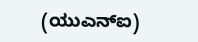(ಯುಎನ್ಐ)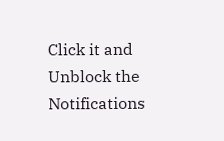Click it and Unblock the Notifications